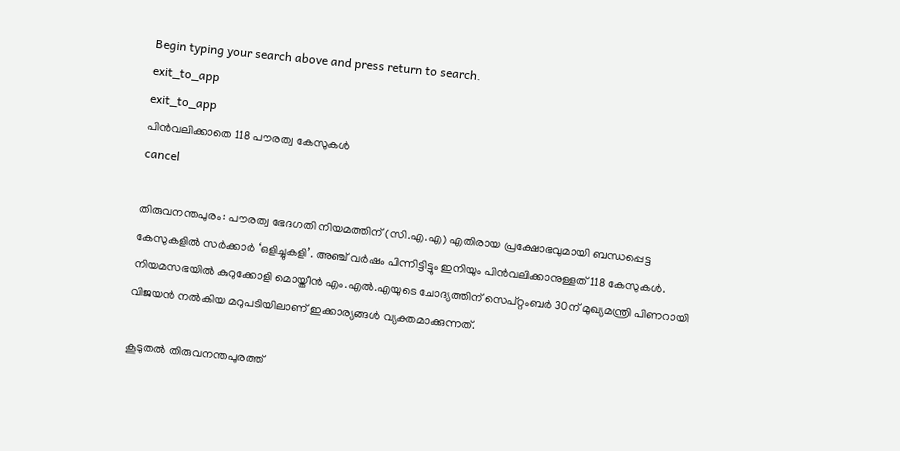Begin typing your search above and press return to search.
exit_to_app
exit_to_app
പിൻവലിക്കാതെ 118 പൗരത്വ കേസുകൾ
cancel

തിരുവനന്തപുരം: പൗരത്വ ഭേദഗതി നിയമത്തിന് (സി.എ.എ) എതിരായ പ്രക്ഷോഭവുമായി ബന്ധപ്പെട്ട കേസുകളിൽ സർക്കാർ ‘ഒളിച്ചുകളി’. അഞ്ച് വർഷം പിന്നിട്ടിട്ടും ഇനിയും പിൻവലിക്കാനുള്ളത് 118 കേസുകൾ. നിയമസഭയിൽ കുറുക്കോളി മൊയ്തീൻ എം.എൽ.എയുടെ ചോദ്യത്തിന് സെപ്റ്റംബർ 30ന് മുഖ്യമന്ത്രി പിണറായി വിജയൻ നൽകിയ മറുപടിയിലാണ് ഇക്കാര്യങ്ങൾ വ്യക്തമാക്കുന്നത്.

കൂടുതൽ തിരുവനന്തപുരത്ത്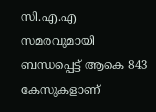സി.എ.എ സമരവുമായി ബന്ധപ്പെട്ട് ആകെ 843 കേസുകളാണ്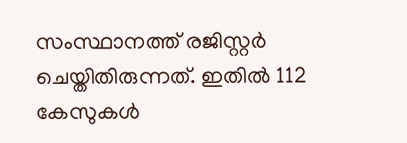സംസ്ഥാനത്ത് രജിസ്റ്റർ ചെയ്തിതിരുന്നത്. ഇതിൽ 112 കേസുകൾ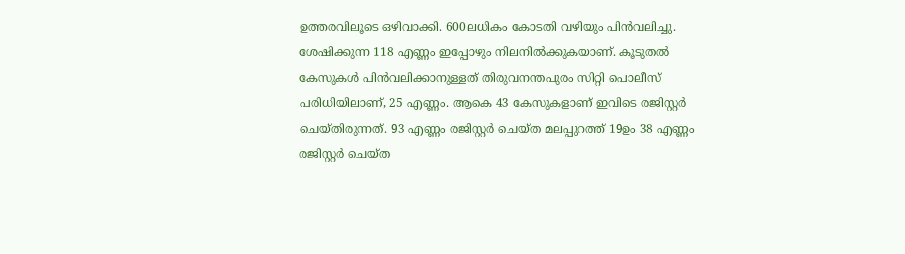ഉത്തരവിലൂടെ ഒഴിവാക്കി. 600ലധികം കോടതി വഴിയും പിൻവലിച്ചു. ശേഷിക്കുന്ന 118 എണ്ണം ഇപ്പോഴും നിലനിൽക്കുകയാണ്. കൂടുതൽ കേസുകൾ പിൻവലിക്കാനുള്ളത് തിരുവനന്തപുരം സിറ്റി പൊലീസ് പരിധിയിലാണ്, 25 എണ്ണം. ആകെ 43 കേസുകളാണ് ഇവിടെ രജിസ്റ്റർ ചെയ്തിരുന്നത്. 93 എണ്ണം രജിസ്റ്റർ ചെയ്ത മലപ്പുറത്ത് 19ഉം 38 എണ്ണം രജിസ്റ്റർ ചെയ്ത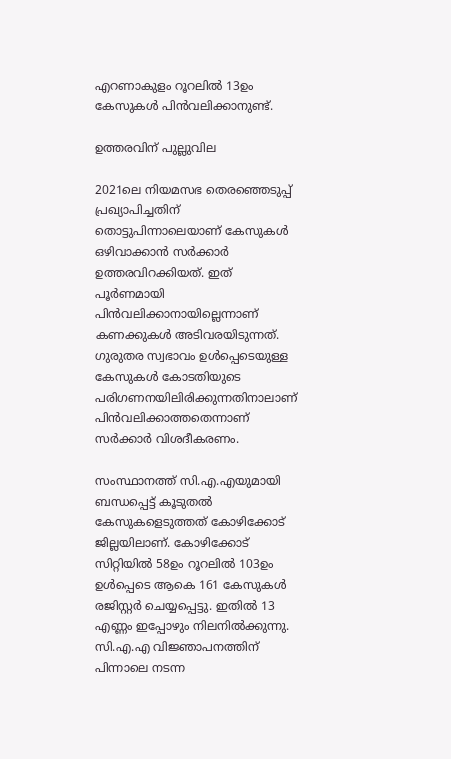എറണാകുളം റൂറലിൽ 13ഉം കേസുകൾ പിൻവലിക്കാനുണ്ട്.

ഉത്തരവിന് പുല്ലുവില

2021ലെ നിയമസഭ തെരഞ്ഞെടുപ്പ് പ്രഖ്യാപിച്ചതിന് തൊട്ടുപിന്നാലെയാണ് കേസുകൾ ഒഴിവാക്കാൻ സർക്കാർ ഉത്തരവിറക്കിയത്. ഇത് പൂർണമായി പിൻവലിക്കാനായില്ലെന്നാണ് കണക്കുകൾ അടിവരയിടുന്നത്. ഗുരുതര സ്വഭാവം ഉൾപ്പെടെയുള്ള കേസുകൾ കോടതിയുടെ പരിഗണനയിലിരിക്കുന്നതിനാലാണ് പിൻവലിക്കാത്തതെന്നാണ് സർക്കാർ വിശദീകരണം.

സംസ്ഥാനത്ത് സി.എ.എയുമായി ബന്ധപ്പെട്ട് കൂടുതൽ കേസുകളെടുത്തത് കോഴിക്കോട് ജില്ലയിലാണ്. കോഴിക്കോട് സിറ്റിയിൽ 58ഉം റൂറലിൽ 103ഉം ഉൾപ്പെടെ ആകെ 161 കേസുകൾ രജിസ്റ്റർ ചെയ്യപ്പെട്ടു. ഇതിൽ 13 എണ്ണം ഇപ്പോഴും നിലനിൽക്കുന്നു. സി.എ.എ വിജ്ഞാപനത്തിന് പിന്നാലെ നടന്ന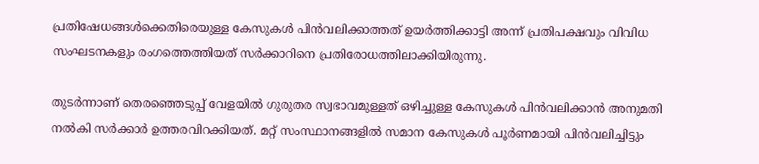പ്രതിഷേധങ്ങള്‍ക്കെതിരെയുള്ള കേസുകള്‍ പിന്‍വലിക്കാത്തത് ഉയര്‍ത്തിക്കാട്ടി അന്ന് പ്രതിപക്ഷവും വിവിധ സംഘടനകളും രംഗത്തെത്തിയത് സര്‍ക്കാറിനെ പ്രതിരോധത്തിലാക്കിയിരുന്നു.

തുടർന്നാണ് തെരഞ്ഞെടുപ്പ് വേളയിൽ ഗുരുതര സ്വഭാവമുള്ളത് ഒഴിച്ചുള്ള കേസുകള്‍ പിന്‍വലിക്കാൻ അനുമതി നല്‍കി സർക്കാർ ഉത്തരവിറക്കിയത്. മറ്റ് സംസ്ഥാനങ്ങളിൽ സമാന കേസുകൾ പൂർണമായി പിൻവലിച്ചിട്ടും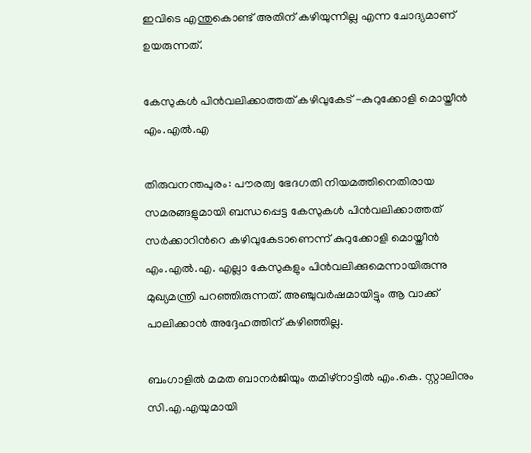ഇവിടെ എന്തുകൊണ്ട് അതിന് കഴിയുന്നില്ല എന്ന ചോദ്യമാണ് ഉയരുന്നത്.

കേസുകൾ പിൻവലിക്കാത്തത് കഴിവുകേട് -കുറുക്കോളി മൊയ്തീൻ എം.എൽ.എ

തിരുവനന്തപുരം: പൗരത്വ ഭേദഗതി നിയമത്തിനെതിരായ സമരങ്ങളുമായി ബന്ധപ്പെട്ട കേസുകൾ പിൻവലിക്കാത്തത് സർക്കാറിന്‍റെ കഴിവുകേടാണെന്ന് കുറുക്കോളി മൊയ്തീൻ എം.എൽ.എ. എല്ലാ കേസുകളും പിൻവലിക്കുമെന്നായിരുന്നു മുഖ്യമന്ത്രി പറഞ്ഞിരുന്നത്. അഞ്ചുവർഷമായിട്ടും ആ വാക്ക് പാലിക്കാൻ അദ്ദേഹത്തിന് കഴിഞ്ഞില്ല.

ബംഗാളിൽ മമത ബാനർജിയും തമിഴ്നാട്ടിൽ എം.കെ. സ്റ്റാലിനും സി.എ.എയുമായി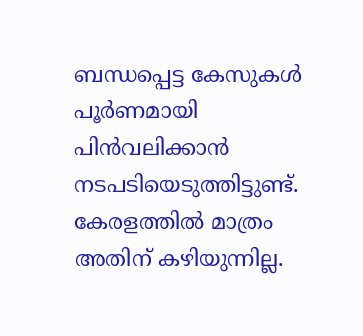ബന്ധപ്പെട്ട കേസുകൾ പൂർണമായി പിൻവലിക്കാൻ നടപടിയെടുത്തിട്ടുണ്ട്. കേരളത്തിൽ മാത്രം അതിന് കഴിയുന്നില്ല.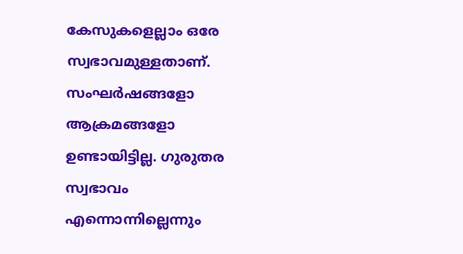കേസുകളെല്ലാം ഒരേ സ്വഭാവമുള്ളതാണ്. സംഘർഷങ്ങളോ ആക്രമങ്ങളോ ഉണ്ടായിട്ടില്ല. ഗുരുതര സ്വഭാവം എന്നൊന്നില്ലെന്നും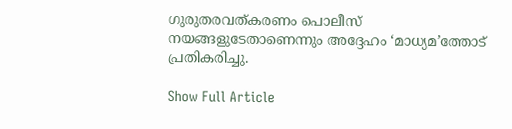ഗുരുതരവത്കരണം പൊലീസ് നയങ്ങളുടേതാണെന്നും അദ്ദേഹം ‘മാധ്യമ’ത്തോട് പ്രതികരിച്ചു.

Show Full Article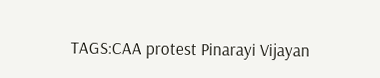TAGS:CAA protest Pinarayi Vijayan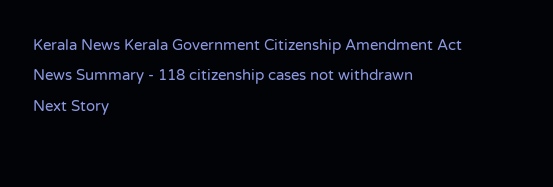Kerala News Kerala Government Citizenship Amendment Act
News Summary - 118 citizenship cases not withdrawn
Next Story